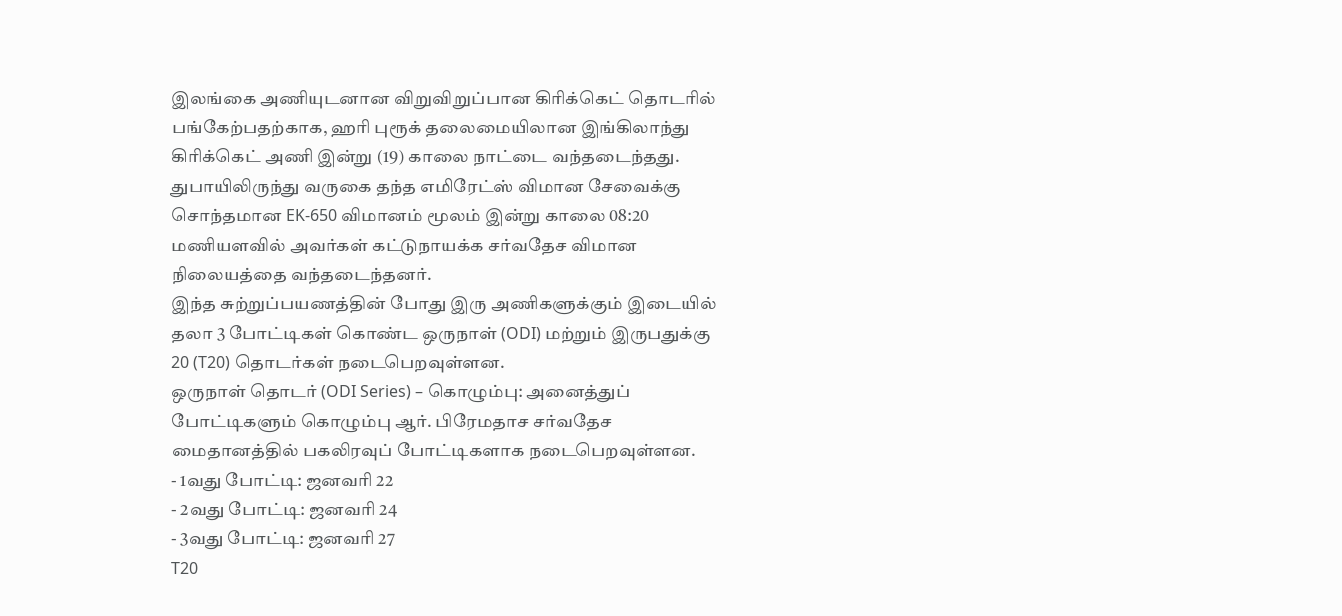இலங்கை அணியுடனான விறுவிறுப்பான கிரிக்கெட் தொடரில் பங்கேற்பதற்காக, ஹரி புரூக் தலைமையிலான இங்கிலாந்து கிரிக்கெட் அணி இன்று (19) காலை நாட்டை வந்தடைந்தது.
துபாயிலிருந்து வருகை தந்த எமிரேட்ஸ் விமான சேவைக்கு சொந்தமான EK-650 விமானம் மூலம் இன்று காலை 08:20 மணியளவில் அவர்கள் கட்டுநாயக்க சர்வதேச விமான நிலையத்தை வந்தடைந்தனர்.
இந்த சுற்றுப்பயணத்தின் போது இரு அணிகளுக்கும் இடையில் தலா 3 போட்டிகள் கொண்ட ஒருநாள் (ODI) மற்றும் இருபதுக்கு 20 (T20) தொடர்கள் நடைபெறவுள்ளன.
ஒருநாள் தொடர் (ODI Series) – கொழும்பு: அனைத்துப் போட்டிகளும் கொழும்பு ஆர். பிரேமதாச சர்வதேச மைதானத்தில் பகலிரவுப் போட்டிகளாக நடைபெறவுள்ளன.
- 1வது போட்டி: ஜனவரி 22
- 2வது போட்டி: ஜனவரி 24
- 3வது போட்டி: ஜனவரி 27
T20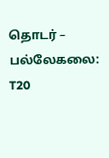தொடர் – பல்லேகலை: T20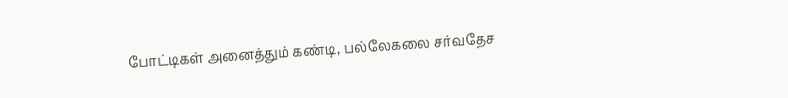போட்டிகள் அனைத்தும் கண்டி, பல்லேகலை சர்வதேச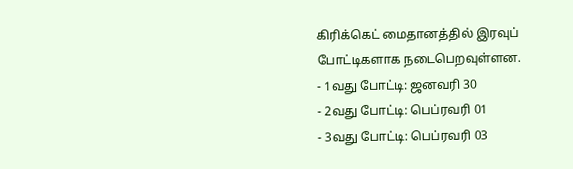கிரிக்கெட் மைதானத்தில் இரவுப் போட்டிகளாக நடைபெறவுள்ளன.
- 1வது போட்டி: ஜனவரி 30
- 2வது போட்டி: பெப்ரவரி 01
- 3வது போட்டி: பெப்ரவரி 03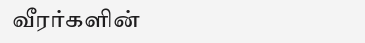வீரர்களின்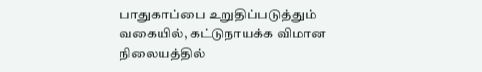பாதுகாப்பை உறுதிப்படுத்தும் வகையில், கட்டுநாயக்க விமான நிலையத்தில்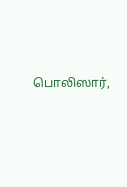பொலிஸார்,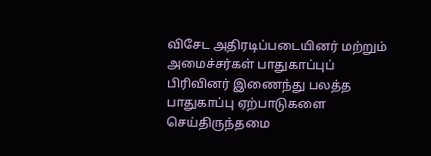விசேட அதிரடிப்படையினர் மற்றும் அமைச்சர்கள் பாதுகாப்புப் பிரிவினர் இணைந்து பலத்த பாதுகாப்பு ஏற்பாடுகளை செய்திருந்தமை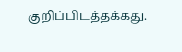குறிப்பிடத்தக்கது.